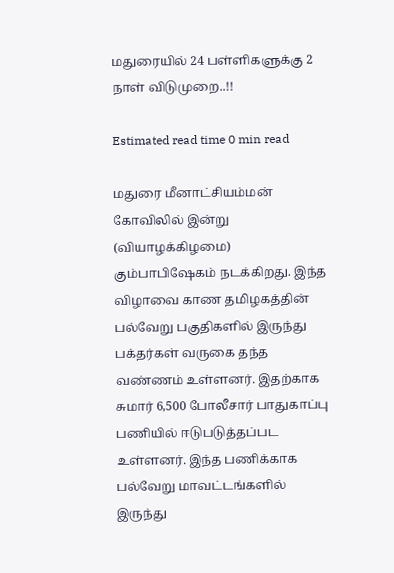மதுரையில் 24 பள்ளிகளுக்கு 2 நாள் விடுமுறை..!!

Estimated read time 0 min read

மதுரை மீனாட்சியம்மன் கோவிலில் இன்று (வியாழக்கிழமை) கும்பாபிஷேகம் நடக்கிறது. இந்த விழாவை காண தமிழகத்தின் பல்வேறு பகுதிகளில் இருந்து பக்தர்கள் வருகை தந்த வண்ணம் உள்ளனர். இதற்காக சுமார் 6,500 போலீசார் பாதுகாப்பு பணியில் ஈடுபடுத்தப்பட உள்ளனர். இந்த பணிக்காக பல்வேறு மாவட்டங்களில் இருந்து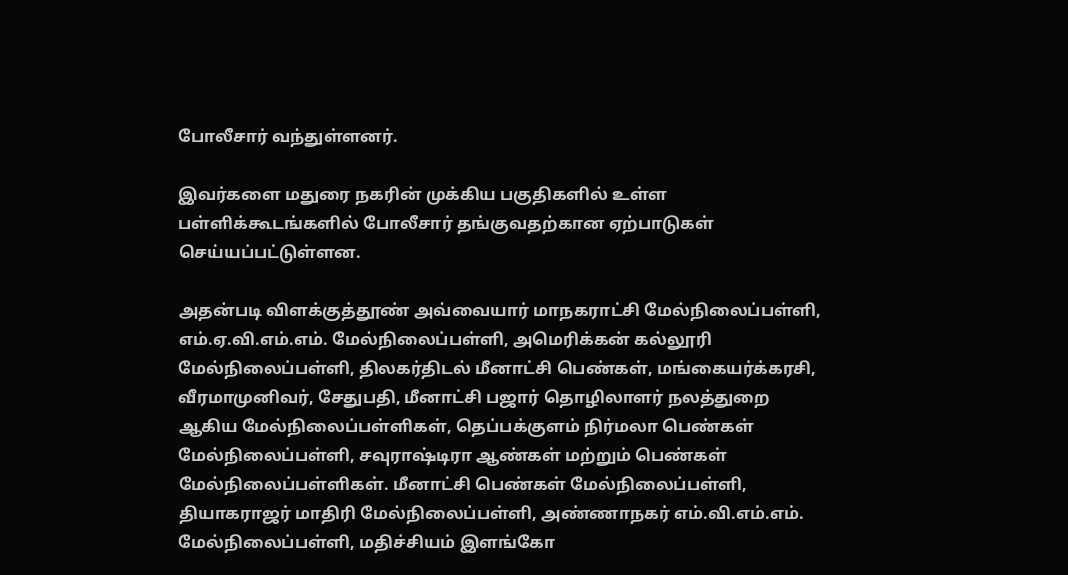போலீசார் வந்துள்ளனர்.

இவர்களை மதுரை நகரின் முக்கிய பகுதிகளில் உள்ள பள்ளிக்கூடங்களில் போலீசார் தங்குவதற்கான ஏற்பாடுகள் செய்யப்பட்டுள்ளன.

அதன்படி விளக்குத்தூண் அவ்வையார் மாநகராட்சி மேல்நிலைப்பள்ளி, எம்.ஏ.வி.எம்.எம். மேல்நிலைப்பள்ளி, அமெரிக்கன் கல்லூரி மேல்நிலைப்பள்ளி, திலகர்திடல் மீனாட்சி பெண்கள், மங்கையர்க்கரசி, வீரமாமுனிவர், சேதுபதி, மீனாட்சி பஜார் தொழிலாளர் நலத்துறை ஆகிய மேல்நிலைப்பள்ளிகள், தெப்பக்குளம் நிர்மலா பெண்கள் மேல்நிலைப்பள்ளி, சவுராஷ்டிரா ஆண்கள் மற்றும் பெண்கள் மேல்நிலைப்பள்ளிகள். மீனாட்சி பெண்கள் மேல்நிலைப்பள்ளி, தியாகராஜர் மாதிரி மேல்நிலைப்பள்ளி, அண்ணாநகர் எம்.வி.எம்.எம். மேல்நிலைப்பள்ளி, மதிச்சியம் இளங்கோ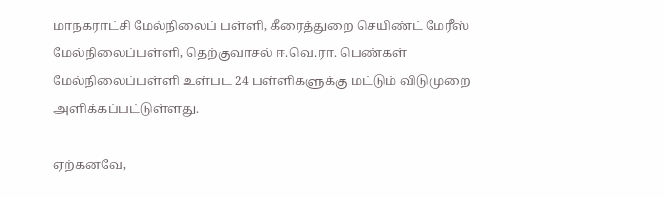மாநகராட்சி மேல்நிலைப் பள்ளி, கீரைத்துறை செயிண்ட் மேரீஸ் மேல்நிலைப்பள்ளி, தெற்குவாசல் ஈ.வெ.ரா. பெண்கள் மேல்நிலைப்பள்ளி உள்பட 24 பள்ளிகளுக்கு மட்டும் விடுமுறை அளிக்கப்பட்டுள்ளது.

ஏற்கனவே,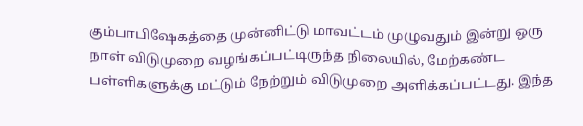கும்பாபிஷேகத்தை முன்னிட்டு மாவட்டம் முழுவதும் இன்று ஒரு நாள் விடுமுறை வழங்கப்பட்டிருந்த நிலையில், மேற்கண்ட பள்ளிகளுக்கு மட்டும் நேற்றும் விடுமுறை அளிக்கப்பட்டது. இந்த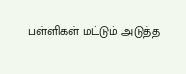பள்ளிகள் மட்டும் அடுத்த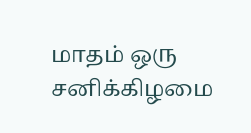மாதம் ஒரு சனிக்கிழமை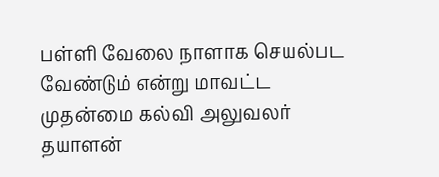பள்ளி வேலை நாளாக செயல்பட வேண்டும் என்று மாவட்ட முதன்மை கல்வி அலுவலர் தயாளன்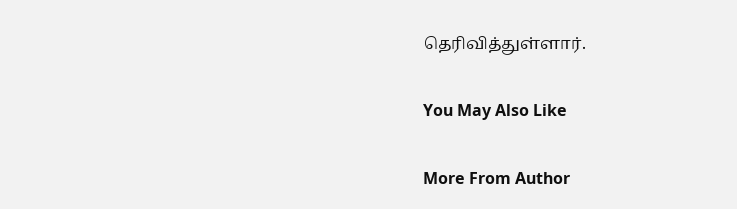தெரிவித்துள்ளார்.

You May Also Like

More From Author